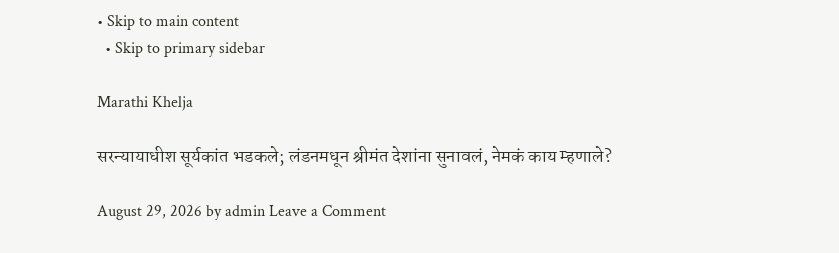• Skip to main content
  • Skip to primary sidebar

Marathi Khelja

सरन्यायाधीश सूर्यकांत भडकले; लंडनमधून श्रीमंत देशांना सुनावलं, नेमकं काय म्हणाले?

August 29, 2026 by admin Leave a Comment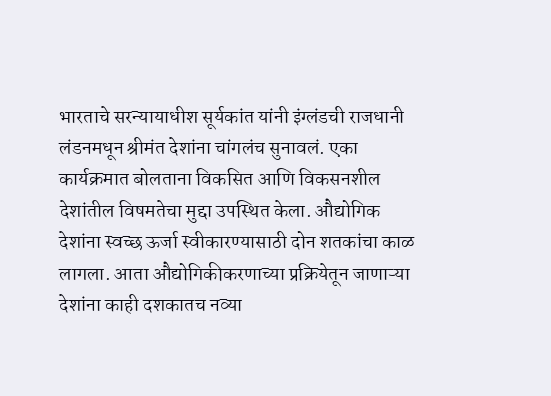भारताचे सरन्यायाधीश सूर्यकांत यांनी इंग्लंडची राजधानी लंडनमधून श्रीमंत देशांना चांगलंच सुनावलं. एका कार्यक्रमात बोलताना विकसित आणि विकसनशील देशांतील विषमतेचा मुद्दा उपस्थित केला. औद्योगिक देशांना स्वच्छ ऊर्जा स्वीकारण्यासाठी दोन शतकांचा काळ लागला. आता औद्योगिकीकरणाच्या प्रक्रियेतून जाणाऱ्या देशांना काही दशकातच नव्या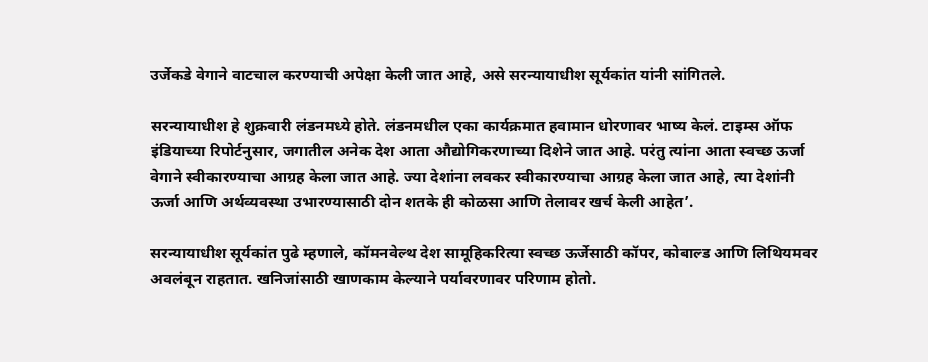उर्जेकडे वेगाने वाटचाल करण्याची अपेक्षा केली जात आहे, असे सरन्यायाधीश सूर्यकांत यांनी सांगितले.

सरन्यायाधीश हे शुक्रवारी लंडनमध्ये होते. लंडनमधील एका कार्यक्रमात हवामान धोरणावर भाष्य केलं. टाइम्स ऑफ इंडियाच्या रिपोर्टनुसार, जगातील अनेक देश आता औद्योगिकरणाच्या दिशेने जात आहे. परंतु त्यांना आता स्वच्छ ऊर्जा वेगाने स्वीकारण्याचा आग्रह केला जात आहे. ज्या देशांना लवकर स्वीकारण्याचा आग्रह केला जात आहे, त्या देशांनी ऊर्जा आणि अर्थव्यवस्था उभारण्यासाठी दोन शतके ही कोळसा आणि तेलावर खर्च केली आहेत’.

सरन्यायाधीश सूर्यकांत पुढे म्हणाले, कॉमनवेल्थ देश सामूहिकरित्या स्वच्छ ऊर्जेसाठी कॉपर, कोबाल्ड आणि लिथियमवर अवलंबून राहतात. खनिजांसाठी खाणकाम केल्याने पर्यावरणावर परिणाम होतो.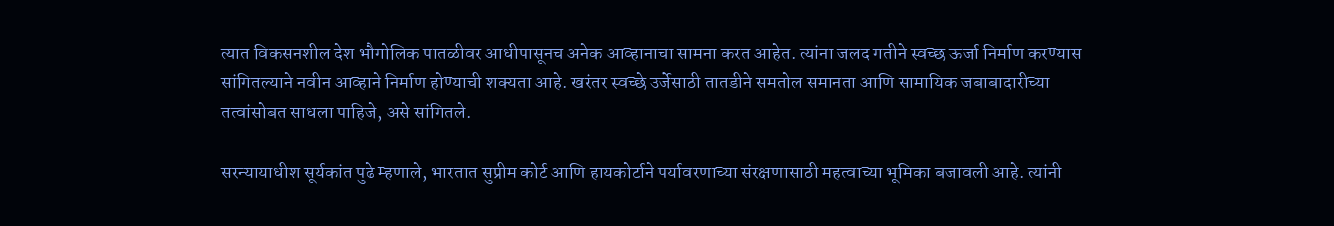त्यात विकसनशील देश भौगोलिक पातळीवर आधीपासूनच अनेक आव्हानाचा सामना करत आहेत. त्यांना जलद गतीने स्वच्छ ऊर्जा निर्माण करण्यास सांगितल्याने नवीन आव्हाने निर्माण होण्याची शक्यता आहे. खरंतर स्वच्छे उर्जेसाठी तातडीने समतोल समानता आणि सामायिक जबाबादारीच्या तत्वांसोबत साधला पाहिजे, असे सांगितले.

सरन्यायाधीश सूर्यकांत पुढे म्हणाले, भारतात सुप्रीम कोर्ट आणि हायकोर्टाने पर्यावरणाच्या संरक्षणासाठी महत्वाच्या भूमिका बजावली आहे. त्यांनी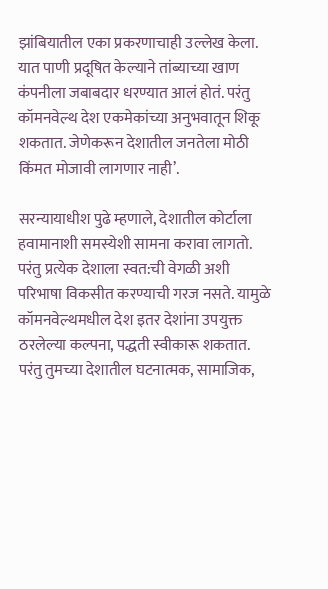झांबियातील एका प्रकरणाचाही उल्लेख केला. यात पाणी प्रदूषित केल्याने तांब्याच्या खाण कंपनीला जबाबदार धरण्यात आलं होतं. परंतु कॉमनवेल्थ देश एकमेकांच्या अनुभवातून शिकू शकतात. जेणेकरून देशातील जनतेला मोठी किंमत मोजावी लागणार नाही’.

सरन्यायाधीश पुढे म्हणाले, देशातील कोर्टाला हवामानाशी समस्येशी सामना करावा लागतो. परंतु प्रत्येक देशाला स्वत:ची वेगळी अशी परिभाषा विकसीत करण्याची गरज नसते. यामुळे कॉमनवेल्थमधील देश इतर देशांना उपयुक्त ठरलेल्या कल्पना, पद्धती स्वीकारू शकतात. परंतु तुमच्या देशातील घटनात्मक, सामाजिक,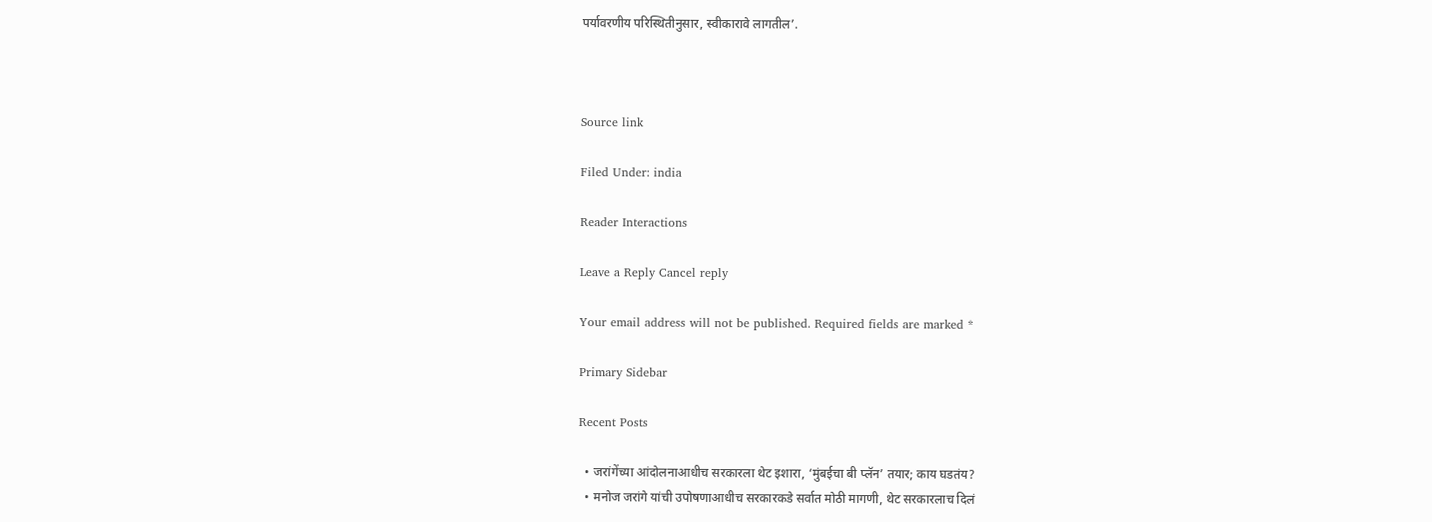पर्यावरणीय परिस्थितीनुसार, स्वीकारावे लागतील’.



Source link

Filed Under: india

Reader Interactions

Leave a Reply Cancel reply

Your email address will not be published. Required fields are marked *

Primary Sidebar

Recent Posts

  • जरांगेंच्या आंदोलनाआधीच सरकारला थेट इशारा, ‘मुंबईचा बी प्लॅन’ तयार; काय घडतंय?
  • मनोज जरांगे यांची उपोषणाआधीच सरकारकडे सर्वात मोठी मागणी, थेट सरकारलाच दिलं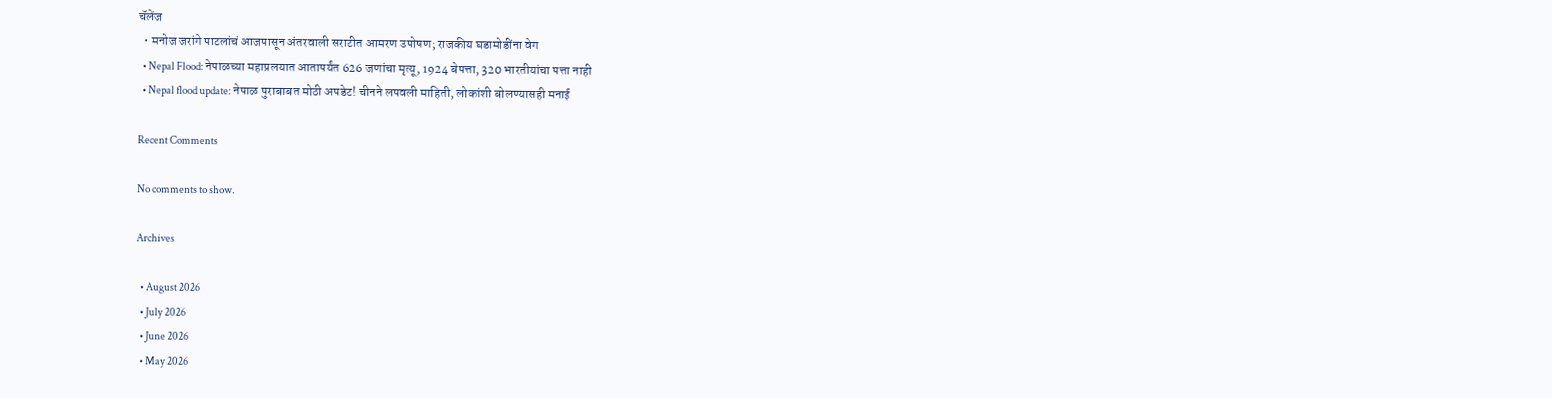चॅलेंज
  • मनोज जरांगे पाटलांचं आजपासून अंतरवाली सराटीत आमरण उपोषण; राजकीय घडामोडींना वेग
  • Nepal Flood: नेपाळच्या महाप्रलयात आतापर्यंत 626 जणांचा मृत्यू, 1924 बेपत्ता, 320 भारतीयांचा पत्ता नाही
  • Nepal flood update: नेपाळ पुराबाबत मोठी अपडेट! चीनने लपवली माहिती, लोकांशी बोलण्यासही मनाई

Recent Comments

No comments to show.

Archives

  • August 2026
  • July 2026
  • June 2026
  • May 2026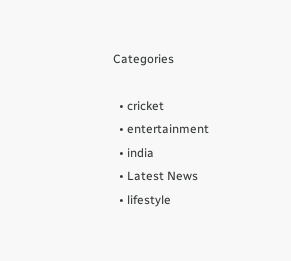Categories

  • cricket
  • entertainment
  • india
  • Latest News
  • lifestyle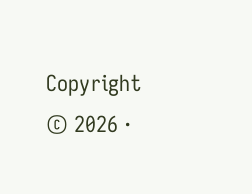Copyright © 2026 ·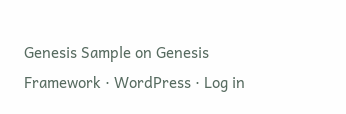Genesis Sample on Genesis Framework · WordPress · Log in